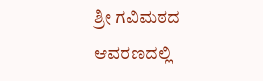ಶ್ರೀ ಗವಿಮಠದ ಆವರಣದಲ್ಲಿ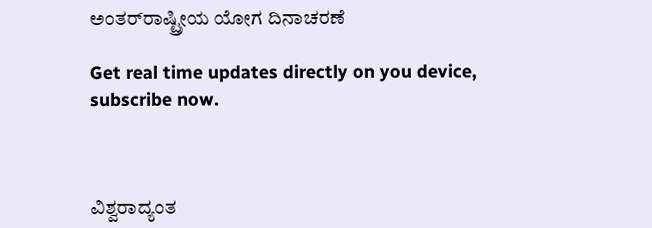ಅಂತರ್‌ರಾಷ್ಟ್ರೀಯ ಯೋಗ ದಿನಾಚರಣೆ

Get real time updates directly on you device, subscribe now.



ವಿಶ್ವರಾದ್ಯಂತ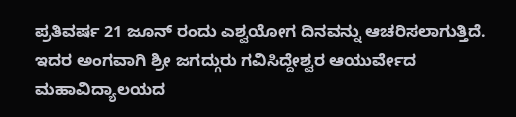ಪ್ರತಿವರ್ಷ 21 ಜೂನ್ ರಂದು ಎಶ್ವಯೋಗ ದಿನವನ್ನು ಆಚರಿಸಲಾಗುತ್ತಿದೆ. ಇದರ ಅಂಗವಾಗಿ ಶ್ರೀ ಜಗದ್ಗುರು ಗವಿಸಿದ್ದೇಶ್ವರ ಆಯುರ್ವೇದ ಮಹಾವಿದ್ಯಾಲಯದ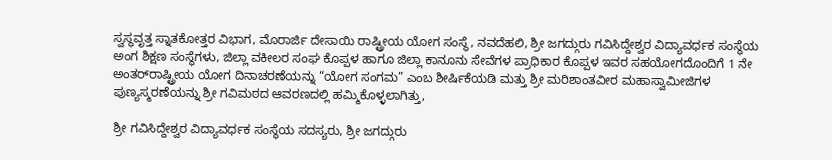ಸ್ವಸ್ಥವೃತ್ತ ಸ್ನಾತಕೋತ್ತರ ವಿಭಾಗ, ಮೊರಾರ್ಜಿ ದೇಸಾಯಿ ರಾಷ್ಟ್ರೀಯ ಯೋಗ ಸಂಸ್ಥೆ, ನವದೆಹಲಿ, ಶ್ರೀ ಜಗದ್ಗುರು ಗವಿಸಿದ್ದೇಶ್ವರ ವಿದ್ಯಾವರ್ಧಕ ಸಂಸ್ಥೆಯ ಅಂಗ ಶಿಕ್ಷಣ ಸಂಸ್ಥೆಗಳು, ಜಿಲ್ಲಾ ವಕೀಲರ ಸಂಘ ಕೊಪ್ಪಳ ಹಾಗೂ ಜಿಲ್ಲಾ ಕಾನೂನು ಸೇವೆಗಳ ಪ್ರಾಧಿಕಾರ ಕೊಪ್ಪಳ ಇವರ ಸಹಯೋಗದೊಂದಿಗೆ 1 ನೇ ಅಂತರ್‌ರಾಷ್ಟ್ರೀಯ ಯೋಗ ದಿನಾಚರಣೆಯನ್ನು “ಯೋಗ ಸಂಗಮ” ಎಂಬ ಶೀರ್ಷಿಕೆಯಡಿ ಮತ್ತು ಶ್ರೀ ಮರಿಶಾಂತವೀರ ಮಹಾಸ್ವಾಮೀಜಿಗಳ ಪುಣ್ಯಸ್ಮರಣೆಯನ್ನು ಶ್ರೀ ಗವಿಮಠದ ಆವರಣದಲ್ಲಿ ಹಮ್ಮಿಕೊಳ್ಳಲಾಗಿತ್ತು,

ಶ್ರೀ ಗವಿಸಿದ್ದೇಶ್ವರ ವಿದ್ಯಾವರ್ಧಕ ಸಂಸ್ಥೆಯ ಸದಸ್ಯರು, ಶ್ರೀ ಜಗದ್ಗುರು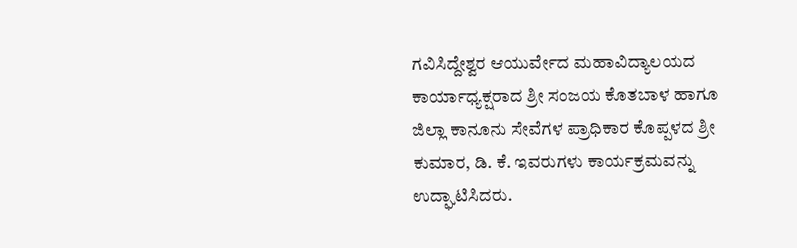ಗವಿಸಿದ್ದೇಶ್ವರ ಆಯುರ್ವೇದ ಮಹಾವಿದ್ಯಾಲಯದ ಕಾರ್ಯಾಧ್ಯಕ್ಷರಾದ ಶ್ರೀ ಸಂಜಯ ಕೊತಬಾಳ ಹಾಗೂ ಜಿಲ್ಲಾ ಕಾನೂನು ಸೇವೆಗಳ ಪ್ರಾಧಿಕಾರ ಕೊಪ್ಪಳದ ಶ್ರೀ ಕುಮಾರ, ಡಿ. ಕೆ. ಇವರುಗಳು ಕಾರ್ಯಕ್ರಮವನ್ನು ಉದ್ಘಾಟಿಸಿದರು.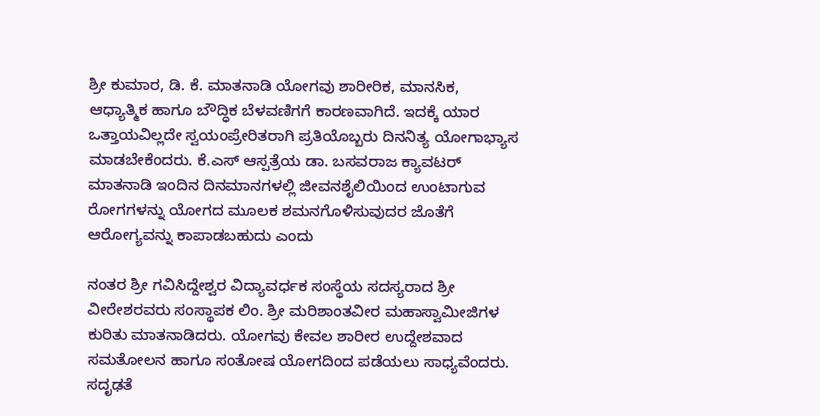ಶ್ರೀ ಕುಮಾರ, ಡಿ. ಕೆ. ಮಾತನಾಡಿ ಯೋಗವು ಶಾರೀರಿಕ, ಮಾನಸಿಕ, ಆಧ್ಯಾತ್ಮಿಕ ಹಾಗೂ ಬೌದ್ಧಿಕ ಬೆಳವಣಿಗಗೆ ಕಾರಣವಾಗಿದೆ. ಇದಕ್ಕೆ ಯಾರ ಒತ್ತಾಯವಿಲ್ಲದೇ ಸ್ವಯಂಪ್ರೇರಿತರಾಗಿ ಪ್ರತಿಯೊಬ್ಬರು ದಿನನಿತ್ಯ ಯೋಗಾಭ್ಯಾಸ ಮಾಡಬೇಕೆಂದರು. ಕೆ.ಎಸ್ ಆಸ್ಪತ್ರೆಯ ಡಾ. ಬಸವರಾಜ ಕ್ಯಾವಟರ್ ಮಾತನಾಡಿ ಇಂದಿನ ದಿನಮಾನಗಳಲ್ಲಿ ಜೀವನಶೈಲಿಯಿಂದ ಉಂಟಾಗುವ ರೋಗಗಳನ್ನು ಯೋಗದ ಮೂಲಕ ಶಮನಗೊಳಿಸುವುದರ ಜೊತೆಗೆ ಆರೋಗ್ಯವನ್ನು ಕಾಪಾಡಬಹುದು ಎಂದು

ನಂತರ ಶ್ರೀ ಗವಿಸಿದ್ದೇಶ್ವರ ವಿದ್ಯಾವರ್ಧಕ ಸಂಸ್ಥೆಯ ಸದಸ್ಯರಾದ ಶ್ರೀ ವೀರೇಶರವರು ಸಂಸ್ಥಾಪಕ ಲಿಂ. ಶ್ರೀ ಮರಿಶಾಂತವೀರ ಮಹಾಸ್ವಾಮೀಜಿಗಳ ಕುರಿತು ಮಾತನಾಡಿದರು. ಯೋಗವು ಕೇವಲ ಶಾರೀರ ಉದ್ದೇಶವಾದ ಸಮತೋಲನ ಹಾಗೂ ಸಂತೋಷ ಯೋಗದಿಂದ ಪಡೆಯಲು ಸಾಧ್ಯವೆಂದರು. ಸದೃಢತೆ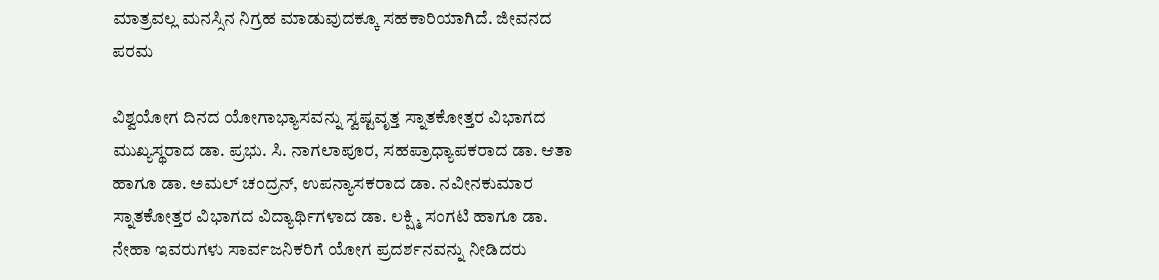ಮಾತ್ರವಲ್ಲ ಮನಸ್ಸಿನ ನಿಗ್ರಹ ಮಾಡುವುದಕ್ಕೂ ಸಹಕಾರಿಯಾಗಿದೆ. ಜೀವನದ ಪರಮ

ವಿಶ್ವಯೋಗ ದಿನದ ಯೋಗಾಭ್ಯಾಸವನ್ನು ಸ್ವಷ್ಟವೃತ್ತ ಸ್ನಾತಕೋತ್ತರ ವಿಭಾಗದ ಮುಖ್ಯಸ್ಥರಾದ ಡಾ. ಪ್ರಭು. ಸಿ. ನಾಗಲಾಪೂರ, ಸಹಪ್ರಾಧ್ಯಾಪಕರಾದ ಡಾ. ಆತಾ ಹಾಗೂ ಡಾ. ಅಮಲ್ ಚಂದ್ರನ್, ಉಪನ್ಯಾಸಕರಾದ ಡಾ. ನವೀನಕುಮಾರ ಸ್ನಾತಕೋತ್ತರ ವಿಭಾಗದ ವಿದ್ಯಾರ್ಥಿಗಳಾದ ಡಾ. ಲಕ್ಷ್ಮಿ ಸಂಗಟಿ ಹಾಗೂ ಡಾ. ನೇಹಾ ಇವರುಗಳು ಸಾರ್ವಜನಿಕರಿಗೆ ಯೋಗ ಪ್ರದರ್ಶನವನ್ನು ನೀಡಿದರು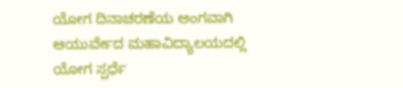ಯೋಗ ದಿನಾಚರಣೆಯ ಅಂಗವಾಗಿ ಆಯುರ್ವೇದ ಮಹಾವಿದ್ಯಾಲಯದಲ್ಲಿ ಯೋಗ ಸ್ಪರ್ಧೆ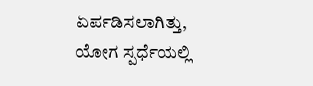ಏರ್ಪಡಿಸಲಾಗಿತ್ತು, ಯೋಗ ಸ್ಪರ್ಧೆಯಲ್ಲಿ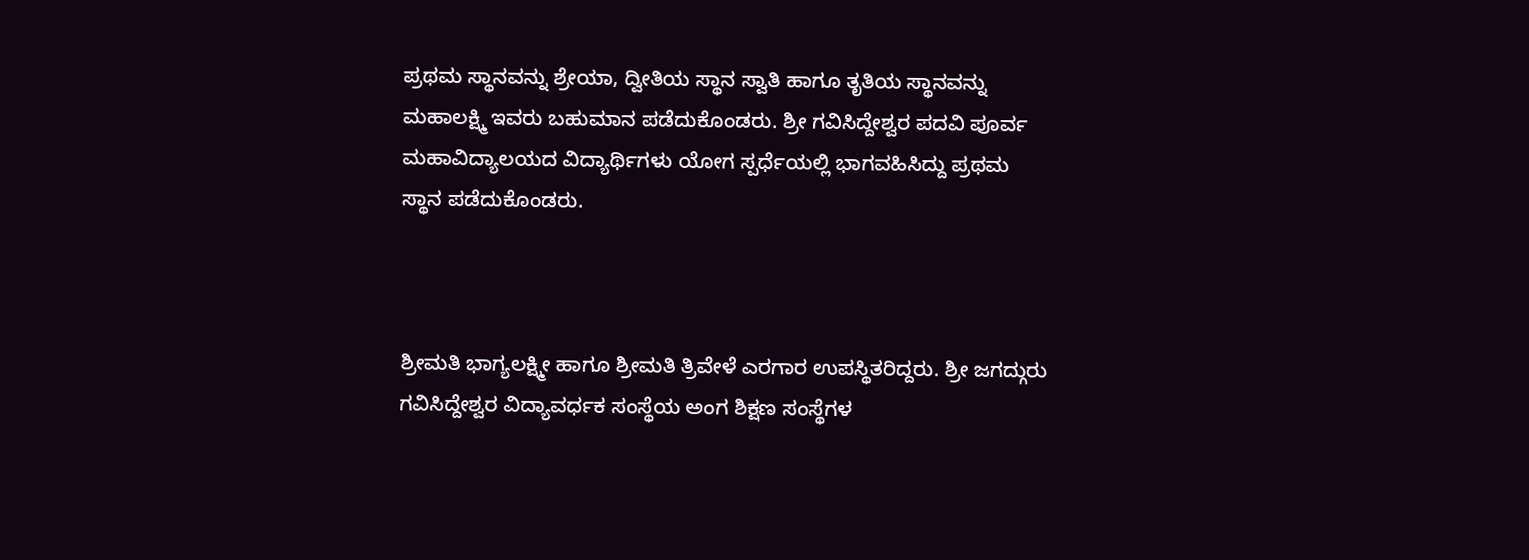ಪ್ರಥಮ ಸ್ಥಾನವನ್ನು ಶ್ರೇಯಾ, ದ್ವೀತಿಯ ಸ್ಥಾನ ಸ್ವಾತಿ ಹಾಗೂ ತೃತಿಯ ಸ್ಥಾನವನ್ನು ಮಹಾಲಕ್ಷ್ಮಿ ಇವರು ಬಹುಮಾನ ಪಡೆದುಕೊಂಡರು. ಶ್ರೀ ಗವಿಸಿದ್ದೇಶ್ವರ ಪದವಿ ಪೂರ್ವ ಮಹಾವಿದ್ಯಾಲಯದ ವಿದ್ಯಾರ್ಥಿಗಳು ಯೋಗ ಸ್ಪರ್ಧೆಯಲ್ಲಿ ಭಾಗವಹಿಸಿದ್ದು ಪ್ರಥಮ ಸ್ಥಾನ ಪಡೆದುಕೊಂಡರು.



ಶ್ರೀಮತಿ ಭಾಗ್ಯಲಕ್ಷ್ಮೀ ಹಾಗೂ ಶ್ರೀಮತಿ ತ್ರಿವೇಳೆ ಎರಗಾರ ಉಪಸ್ಥಿತರಿದ್ದರು. ಶ್ರೀ ಜಗದ್ಗುರು
ಗವಿಸಿದ್ದೇಶ್ವರ ವಿದ್ಯಾವರ್ಧಕ ಸಂಸ್ಥೆಯ ಅಂಗ ಶಿಕ್ಷಣ ಸಂಸ್ಥೆಗಳ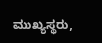ಮುಖ್ಯಸ್ಥರು,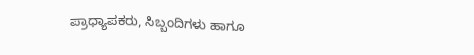ಪ್ರಾಧ್ಯಾಪಕರು, ಸಿಬ್ಬಂದಿಗಳು ಹಾಗೂ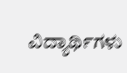ವಿದ್ಯಾರ್ಥಿಗಳು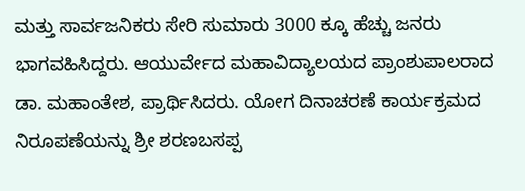ಮತ್ತು ಸಾರ್ವಜನಿಕರು ಸೇರಿ ಸುಮಾರು 3000 ಕ್ಕೂ ಹೆಚ್ಚು ಜನರು ಭಾಗವಹಿಸಿದ್ದರು. ಆಯುರ್ವೇದ ಮಹಾವಿದ್ಯಾಲಯದ ಪ್ರಾಂಶುಪಾಲರಾದ ಡಾ. ಮಹಾಂತೇಶ, ಪ್ರಾರ್ಥಿಸಿದರು. ಯೋಗ ದಿನಾಚರಣೆ ಕಾರ್ಯಕ್ರಮದ ನಿರೂಪಣೆಯನ್ನು ಶ್ರೀ ಶರಣಬಸಪ್ಪ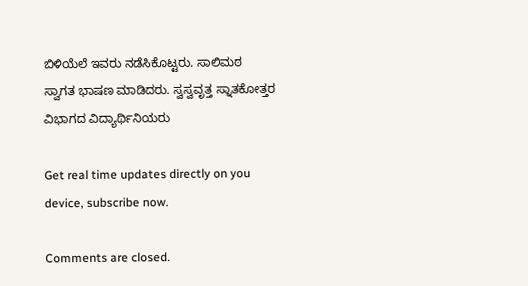ಬಿಳಿಯೆಲೆ ಇವರು ನಡೆಸಿಕೊಟ್ಟರು. ಸಾಲಿಮಠ ಸ್ವಾಗತ ಭಾಷಣ ಮಾಡಿದರು. ಸ್ವಸ್ವವೃತ್ತ ಸ್ನಾತಕೋತ್ತರ ವಿಭಾಗದ ವಿದ್ಯಾರ್ಥಿನಿಯರು

Get real time updates directly on you device, subscribe now.

Comments are closed.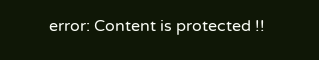error: Content is protected !!